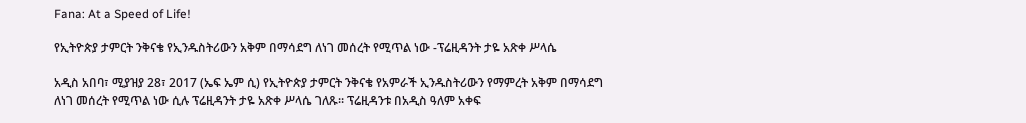Fana: At a Speed of Life!

የኢትዮጵያ ታምርት ንቅናቄ የኢንዱስትሪውን አቅም በማሳደግ ለነገ መሰረት የሚጥል ነው -ፕሬዚዳንት ታዬ አጽቀ ሥላሴ

አዲስ አበባ፣ ሚያዝያ 28፣ 2017 (ኤፍ ኤም ሲ) የኢትዮጵያ ታምርት ንቅናቄ የአምራች ኢንዱስትሪውን የማምረት አቅም በማሳደግ ለነገ መሰረት የሚጥል ነው ሲሉ ፕሬዚዳንት ታዬ አጽቀ ሥላሴ ገለጹ። ፕሬዚዳንቱ በአዲስ ዓለም አቀፍ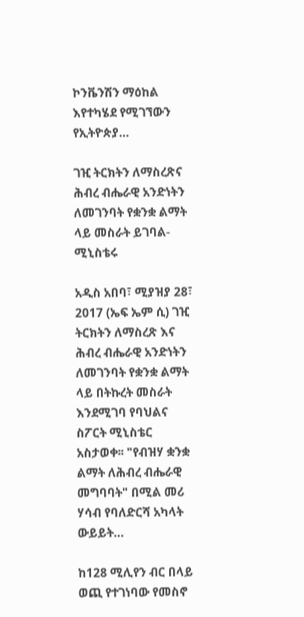ኮንቬንሽን ማዕከል እየተካሄደ የሚገኘውን የኢትዮጵያ…

ገዢ ትርክትን ለማስረጽና ሕብረ ብሔራዊ አንድነትን ለመገንባት የቋንቋ ልማት ላይ መስራት ይገባል- ሚኒስቴሩ

አዲስ አበባ፣ ሚያዝያ 28፣ 2017 (ኤፍ ኤም ሲ) ገዢ ትርክትን ለማስረጽ እና ሕብረ ብሔራዊ አንድነትን ለመገንባት የቋንቋ ልማት ላይ በትኩረት መስራት እንደሚገባ የባህልና ስፖርት ሚኒስቴር አስታወቀ፡፡ "የብዝሃ ቋንቋ ልማት ለሕብረ ብሔራዊ መግባባት" በሚል መሪ ሃሳብ የባለድርሻ አካላት ውይይት…

ከ128 ሚሊየን ብር በላይ ወጪ የተገነባው የመስኖ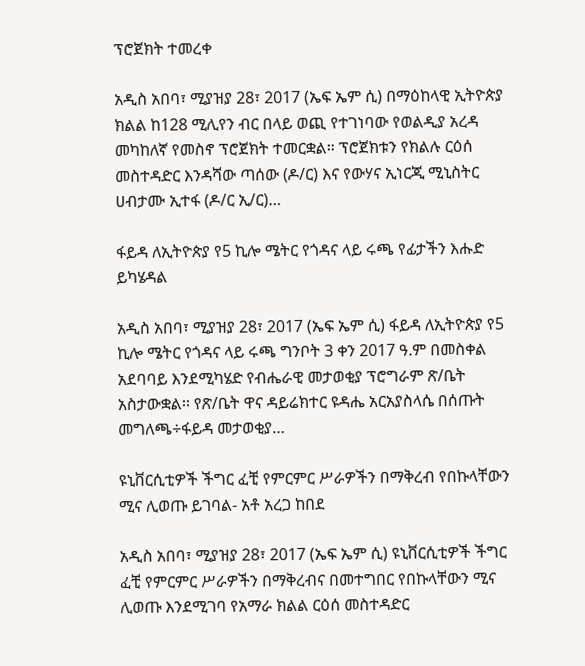ፕሮጀክት ተመረቀ

አዲስ አበባ፣ ሚያዝያ 28፣ 2017 (ኤፍ ኤም ሲ) በማዕከላዊ ኢትዮጵያ ክልል ከ128 ሚሊየን ብር በላይ ወጪ የተገነባው የወልዲያ አረዳ መካከለኛ የመስኖ ፕሮጀክት ተመርቋል። ፕሮጀክቱን የክልሉ ርዕሰ መስተዳድር እንዳሻው ጣሰው (ዶ/ር) እና የውሃና ኢነርጂ ሚኒስትር ሀብታሙ ኢተፋ (ዶ/ር ኢ/ር)…

ፋይዳ ለኢትዮጵያ የ5 ኪሎ ሜትር የጎዳና ላይ ሩጫ የፊታችን እሑድ ይካሄዳል

አዲስ አበባ፣ ሚያዝያ 28፣ 2017 (ኤፍ ኤም ሲ) ፋይዳ ለኢትዮጵያ የ5 ኪሎ ሜትር የጎዳና ላይ ሩጫ ግንቦት 3 ቀን 2017 ዓ.ም በመስቀል አደባባይ እንደሚካሄድ የብሔራዊ መታወቂያ ፕሮግራም ጽ/ቤት አስታውቋል፡፡ የጽ/ቤት ዋና ዳይሬክተር ዩዳሔ አርአያስላሴ በሰጡት መግለጫ÷ፋይዳ መታወቂያ…

ዩኒቨርሲቲዎች ችግር ፈቺ የምርምር ሥራዎችን በማቅረብ የበኩላቸውን ሚና ሊወጡ ይገባል- አቶ አረጋ ከበደ

አዲስ አበባ፣ ሚያዝያ 28፣ 2017 (ኤፍ ኤም ሲ) ዩኒቨርሲቲዎች ችግር ፈቺ የምርምር ሥራዎችን በማቅረብና በመተግበር የበኩላቸውን ሚና ሊወጡ እንደሚገባ የአማራ ክልል ርዕሰ መስተዳድር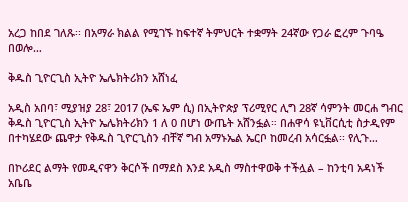አረጋ ከበደ ገለጹ፡፡ በአማራ ክልል የሚገኙ ከፍተኛ ትምህርት ተቋማት 24ኛው የጋራ ፎረም ጉባዔ በወሎ…

ቅዱስ ጊዮርጊስ ኢትዮ ኤሌክትሪክን አሸነፈ

አዲስ አበባ፣ ሚያዝያ 28፣ 2017 (ኤፍ ኤም ሲ) በኢትዮጵያ ፕሪሚየር ሊግ 28ኛ ሳምንት መርሐ ግብር ቅዱስ ጊዮርጊስ ኢትዮ ኤሌክትሪክን 1 ለ 0 በሆነ ውጤት አሸንፏል። በሐዋሳ ዩኒቨርሲቲ ስታዲየም በተካሄደው ጨዋታ የቅዱስ ጊዮርጊስን ብቸኛ ግብ አማኑኤል ኤርቦ ከመረብ አሳርፏል፡፡ የሊጉ…

በኮሪደር ልማት የመዲናዋን ቅርሶች በማደስ እንደ አዲስ ማስተዋወቅ ተችሏል – ከንቲባ አዳነች አቤቤ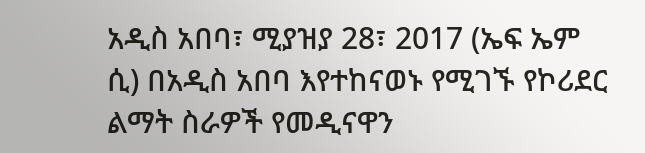አዲስ አበባ፣ ሚያዝያ 28፣ 2017 (ኤፍ ኤም ሲ) በአዲስ አበባ እየተከናወኑ የሚገኙ የኮሪደር ልማት ስራዎች የመዲናዋን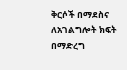ቅርሶች በማደስና ለአገልግሎት ክፍት በማድረግ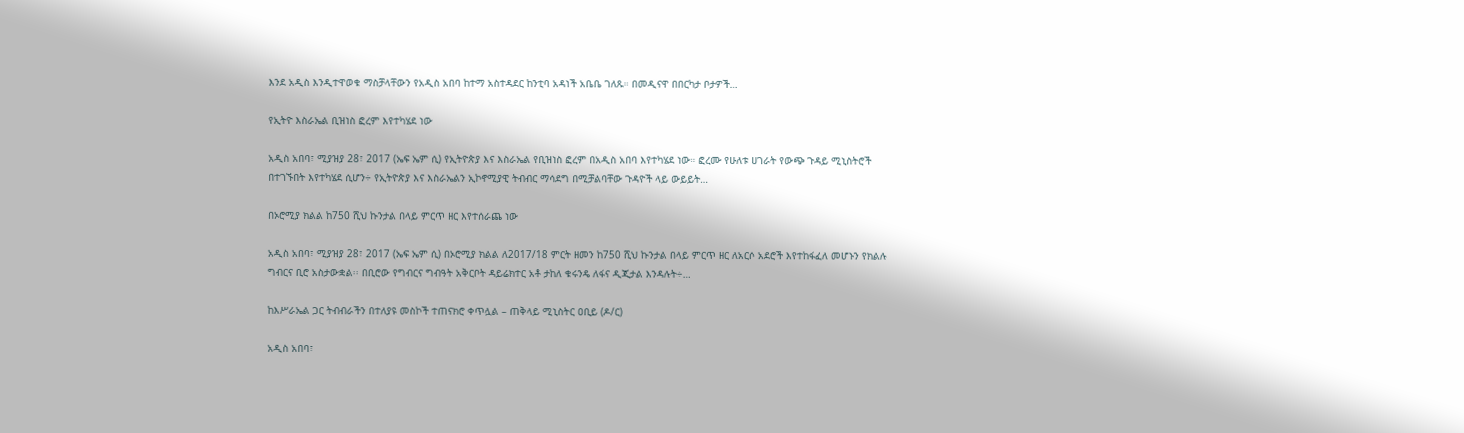እንደ አዲስ እንዲተዋወቁ ማስቻላቸውን የአዲስ አበባ ከተማ አስተዳደር ከንቲባ አዳነች አቤቤ ገለጹ። በመዲናዋ በበርካታ ቦታዎች…

የኢትዮ እስራኤል ቢዝነስ ፎረም እየተካሄደ ነው

አዲስ አበባ፣ ሚያዝያ 28፣ 2017 (ኤፍ ኤም ሲ) የኢትዮጵያ እና እስራኤል የቢዝነስ ፎረም በአዲስ አበባ እየተካሄደ ነው። ፎረሙ የሁለቱ ሀገራት የውጭ ጉዳይ ሚኒስትሮች በተገኙበት እየተካሄደ ሲሆን÷ የኢትዮጵያ እና እስራኤልን ኢኮኖሚያዊ ትብብር ማሳደግ በሚቻልባቸው ጉዳዮች ላይ ውይይት…

በኦሮሚያ ክልል ከ750 ሺህ ኩንታል በላይ ምርጥ ዘር እየተሰራጨ ነው

አዲስ አበባ፣ ሚያዝያ 28፣ 2017 (ኤፍ ኤም ሲ) በኦሮሚያ ክልል ለ2017/18 ምርት ዘመን ከ750 ሺህ ኩንታል በላይ ምርጥ ዘር ለአርሶ አደሮች እየተከፋፈለ መሆኑን የክልሉ ግብርና ቢሮ አስታውቋል፡፡ በቢሮው የግብርና ግብዓት አቅርቦት ዳይሬክተር አቶ ታከለ ቁሩንዴ ለፋና ዲጂታል እንዳሉት÷…

ከእሥራኤል ጋር ትብብራችን በተለያዩ መስኮች ተጠናክሮ ቀጥሏል – ጠቅላይ ሚኒስትር ዐቢይ (ዶ/ር)

አዲስ አበባ፣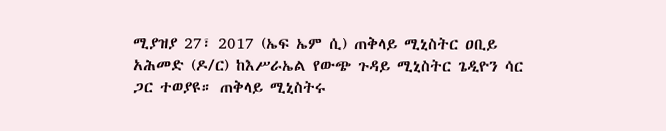ሚያዝያ 27፣ 2017 (ኤፍ ኤም ሲ) ጠቅላይ ሚኒስትር ዐቢይ አሕመድ (ዶ/ር) ከእሥራኤል የውጭ ጉዳይ ሚኒስትር ጌዲዮን ሳር ጋር ተወያዩ። ጠቅላይ ሚኒስትሩ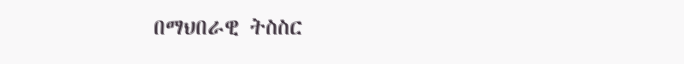በማህበራዊ ትስስር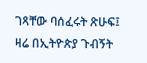ገጻቸው ባሰፈሩት ጽሁፍ፤ ዛሬ በኢትዮጵያ ጉብኝት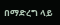በማድረግ ላይ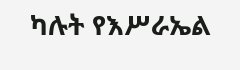ካሉት የእሥራኤል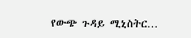የውጭ ጉዳይ ሚኒስትር…